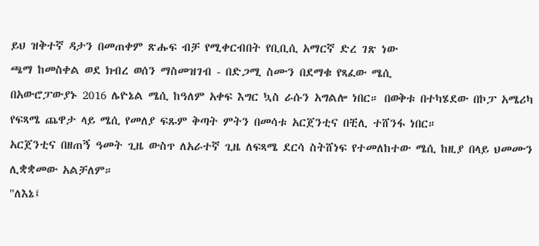ይህ ዝቅተኛ ዳታን በመጠቀም ጽሑፍ ብቻ የሚቀርብበት የቢቢሲ አማርኛ ድረ ገጽ ነው
ጫማ ከመስቀል ወደ ክብረ ወሰን ማስመዝገብ - በድጋሚ ስሙን በደማቁ የጻፈው ሜሲ
በአውሮፓውያኑ 2016 ሌዮኔል ሜሲ ከዓለም አቀፍ እግር ኳስ ራሱን አግልሎ ነበር። በወቅቱ በተካሄደው በኮፓ አሜሪካ የፍጻሜ ጨዋታ ላይ ሜሲ የመለያ ፍጹም ቅጣት ምትን በመሳቱ አርጀንቲና በቺሊ ተሸንፋ ነበር።
አርጀንቲና በዘጠኝ ዓመት ጊዜ ውስጥ ለአራተኛ ጊዜ ለፍጻሜ ደርሳ ስትሸነፍ የተመለከተው ሜሲ ከዚያ በላይ ህመሙን ሊቋቋመው አልቻለም።
"ለእኔ፤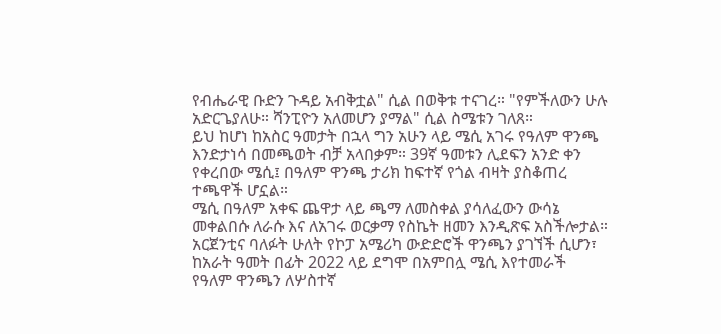የብሔራዊ ቡድን ጉዳይ አብቅቷል" ሲል በወቅቱ ተናገረ። "የምችለውን ሁሉ አድርጌያለሁ። ሻንፒዮን አለመሆን ያማል" ሲል ስሜቱን ገለጸ።
ይህ ከሆነ ከአስር ዓመታት በኋላ ግን አሁን ላይ ሜሲ አገሩ የዓለም ዋንጫ እንድታነሳ በመጫወት ብቻ አላበቃም። 39ኛ ዓመቱን ሊደፍን አንድ ቀን የቀረበው ሜሲ፤ በዓለም ዋንጫ ታሪክ ከፍተኛ የጎል ብዛት ያስቆጠረ ተጫዋች ሆኗል።
ሜሲ በዓለም አቀፍ ጨዋታ ላይ ጫማ ለመስቀል ያሳለፈውን ውሳኔ መቀልበሱ ለራሱ እና ለአገሩ ወርቃማ የስኬት ዘመን እንዲጽፍ አስችሎታል።
አርጀንቲና ባለፉት ሁለት የኮፓ አሜሪካ ውድድሮች ዋንጫን ያገኘች ሲሆን፣ ከአራት ዓመት በፊት 2022 ላይ ደግሞ በአምበሏ ሜሲ እየተመራች የዓለም ዋንጫን ለሦስተኛ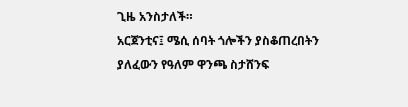ጊዜ አንስታለች።
አርጀንቲና፤ ሜሲ ሰባት ጎሎችን ያስቆጠረበትን ያለፈውን የዓለም ዋንጫ ስታሸንፍ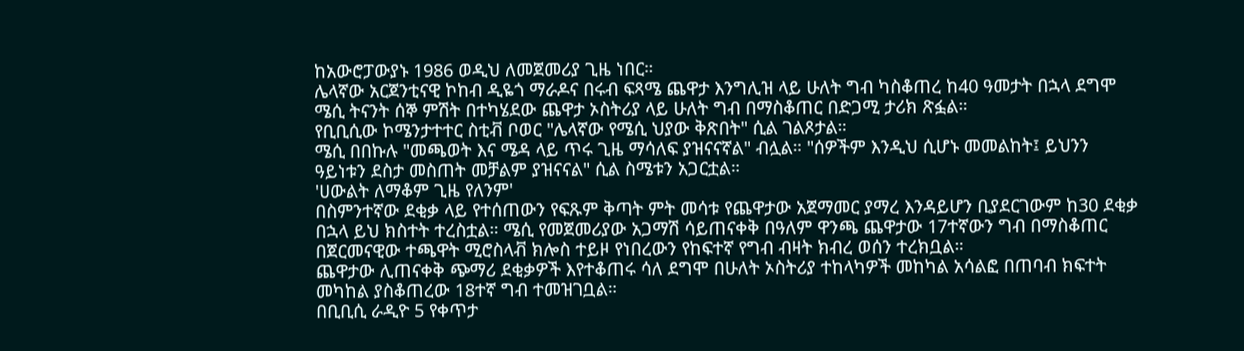ከአውሮፓውያኑ 1986 ወዲህ ለመጀመሪያ ጊዜ ነበር።
ሌላኛው አርጀንቲናዊ ኮከብ ዲዬጎ ማራዶና በሩብ ፍጻሜ ጨዋታ እንግሊዝ ላይ ሁለት ግብ ካስቆጠረ ከ40 ዓመታት በኋላ ደግሞ ሜሲ ትናንት ሰኞ ምሽት በተካሄደው ጨዋታ ኦስትሪያ ላይ ሁለት ግብ በማስቆጠር በድጋሚ ታሪክ ጽፏል።
የቢቢሲው ኮሜንታተተር ስቲቭ ቦወር "ሌላኛው የሜሲ ህያው ቅጽበት" ሲል ገልጾታል።
ሜሲ በበኩሉ "መጫወት እና ሜዳ ላይ ጥሩ ጊዜ ማሳለፍ ያዝናናኛል" ብሏል። "ሰዎችም እንዲህ ሲሆኑ መመልከት፤ ይህንን ዓይነቱን ደስታ መስጠት መቻልም ያዝናናል" ሲል ስሜቱን አጋርቷል።
'ሀውልት ለማቆም ጊዜ የለንም'
በስምንተኛው ደቂቃ ላይ የተሰጠውን የፍጹም ቅጣት ምት መሳቱ የጨዋታው አጀማመር ያማረ እንዳይሆን ቢያደርገውም ከ30 ደቂቃ በኋላ ይህ ክስተት ተረስቷል። ሜሲ የመጀመሪያው አጋማሽ ሳይጠናቀቅ በዓለም ዋንጫ ጨዋታው 17ተኛውን ግብ በማስቆጠር በጀርመናዊው ተጫዋት ሚሮስላቭ ክሎስ ተይዞ የነበረውን የከፍተኛ የግብ ብዛት ክብረ ወሰን ተረክቧል።
ጨዋታው ሊጠናቀቅ ጭማሪ ደቂቃዎች እየተቆጠሩ ሳለ ደግሞ በሁለት ኦስትሪያ ተከላካዎች መከካል አሳልፎ በጠባብ ክፍተት መካከል ያስቆጠረው 18ተኛ ግብ ተመዝገቧል።
በቢቢሲ ራዲዮ 5 የቀጥታ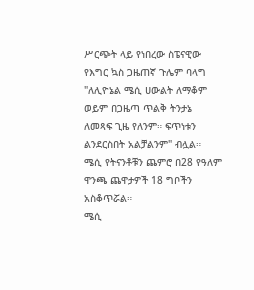ሥርጭት ላይ የነበረው ስፔናዊው የእግር ኳስ ጋዜጠኛ ጉሌም ባላግ "ለሊዮኔል ሜሲ ሀውልት ለማቆም ወይም በጋዜጣ ጥልቅ ትንታኔ ለመጻፍ ጊዜ የለንም። ፍጥነቱን ልንደርስበት አልቻልንም" ብሏል።
ሜሲ የትናንቶቹን ጨምሮ በ28 የዓለም ዋንጫ ጨዋታዎች 18 ግቦችን አስቆጥሯል።
ሜሲ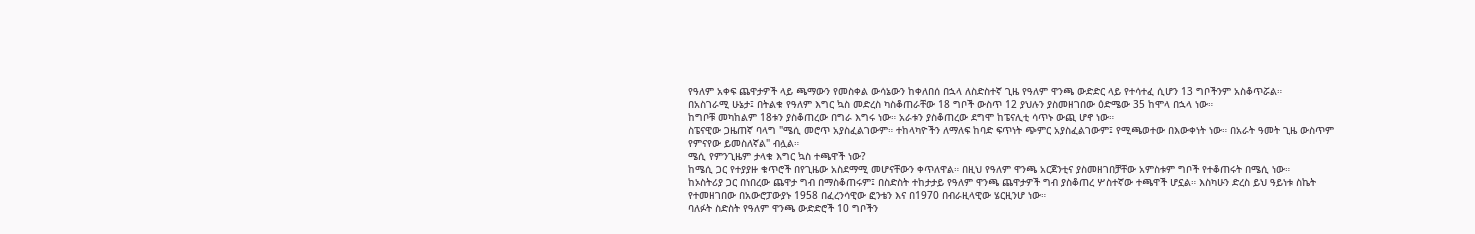የዓለም አቀፍ ጨዋታዎች ላይ ጫማውን የመስቀል ውሳኔውን ከቀለበሰ በኋላ ለስድስተኛ ጊዜ የዓለም ዋንጫ ውድድር ላይ የተሳተፈ ሲሆን 13 ግቦችንም አስቆጥሯል።
በአስገራሚ ሁኔታ፤ በትልቁ የዓለም እግር ኳስ መድረስ ካስቆጠራቸው 18 ግቦች ውስጥ 12 ያህሉን ያስመዘገበው ዕድሜው 35 ከሞላ በኋላ ነው።
ከግቦቹ መካከልም 18ቱን ያስቆጠረው በግራ እግሩ ነው። አራቱን ያስቆጠረው ደግሞ ከፔናሊቲ ሳጥኑ ውጪ ሆኖ ነው።
ስፔናዊው ጋዜጠኛ ባላግ "ሜሲ መሮጥ አያስፈልገውም። ተከላካዮችን ለማለፍ ከባድ ፍጥነት ጭምር አያስፈልገውም፤ የሚጫወተው በእውቀነት ነው። በአራት ዓመት ጊዜ ውስጥም የምናየው ይመስለኛል" ብሏል።
ሜሲ የምንጊዜም ታላቁ እግር ኳስ ተጫዋች ነው?
ከሜሲ ጋር የተያያዙ ቁጥሮች በየጊዜው አስደማሚ መሆናቸውን ቀጥለዋል። በዚህ የዓለም ዋንጫ አርጀንቲና ያስመዘገበቻቸው አምስቱም ግቦች የተቆጠሩት በሜሲ ነው።
ከኦስትሪያ ጋር በነበረው ጨዋታ ግብ በማስቆጠሩም፤ በስድስት ተከታታይ የዓለም ዋንጫ ጨዋታዎች ግብ ያስቆጠረ ሦስተኛው ተጫዋች ሆኗል። እስካሁን ድረስ ይህ ዓይነቱ ስኬት የተመዘገበው በአውሮፓውያኑ 1958 በፈረንሳዊው ፎንቴን እና በ1970 በብራዚላዊው ሄርዚንሆ ነው።
ባለፉት ስድስት የዓለም ዋንጫ ውድድሮች 10 ግቦችን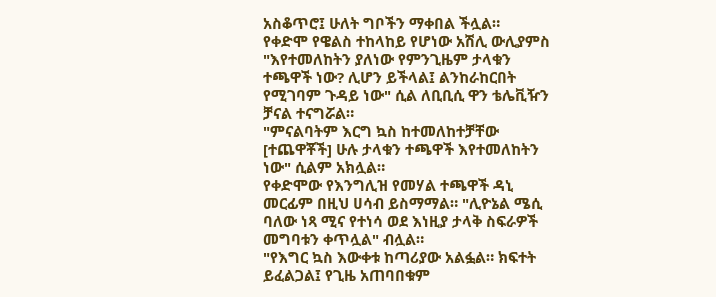አስቆጥሮ፤ ሁለት ግቦችን ማቀበል ችሏል።
የቀድሞ የዌልስ ተከላከይ የሆነው አሽሊ ውሊያምስ "እየተመለከትን ያለነው የምንጊዜም ታላቁን ተጫዋች ነው? ሊሆን ይችላል፤ ልንከራከርበት የሚገባም ጉዳይ ነው" ሲል ለቢቢሲ ዋን ቴሌቪዥን ቻናል ተናግሯል።
"ምናልባትም እርግ ኳስ ከተመለከተቻቸው [ተጨዋቾች] ሁሉ ታላቁን ተጫዋች እየተመለከትን ነው" ሲልም አክሏል።
የቀድሞው የእንግሊዝ የመሃል ተጫዋች ዳኒ መርፊም በዚህ ሀሳብ ይስማማል። "ሊዮኔል ሜሲ ባለው ነጻ ሚና የተነሳ ወደ እነዚያ ታላቅ ስፍራዎች መግባቱን ቀጥሏል" ብሏል።
"የእግር ኳስ እውቀቱ ከጣሪያው አልፏል። ክፍተት ይፈልጋል፤ የጊዜ አጠባበቁም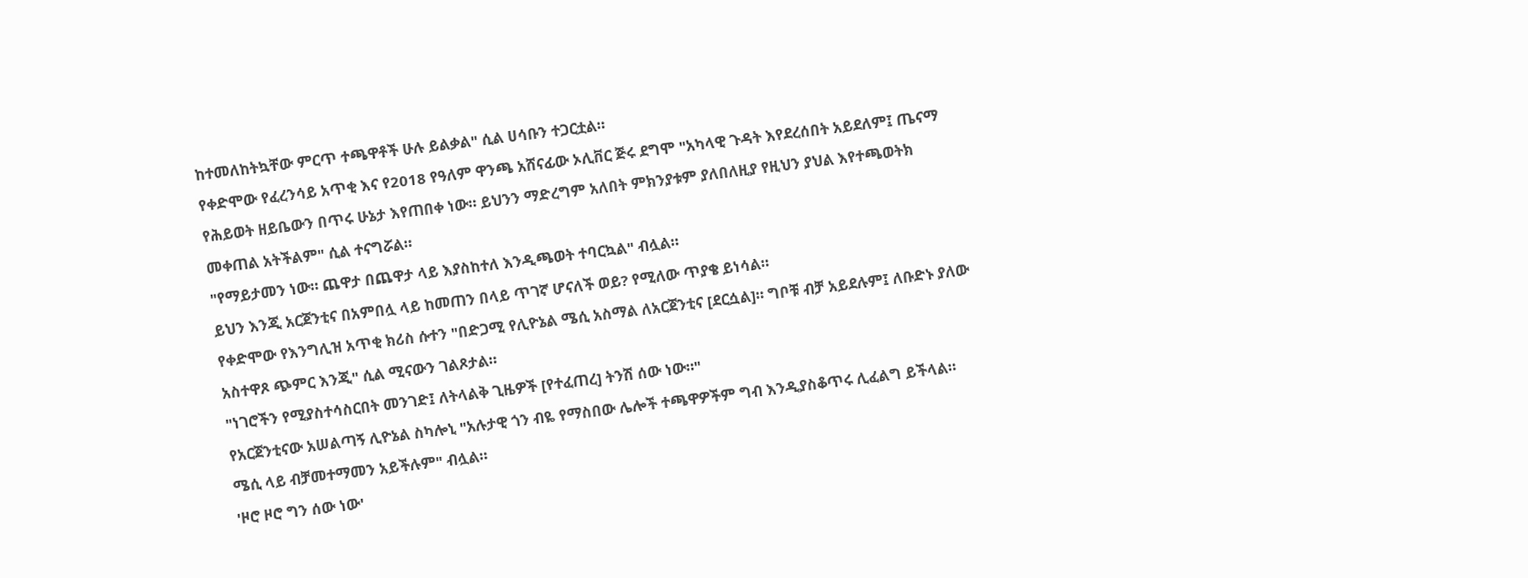ከተመለከትኳቸው ምርጥ ተጫዋቶች ሁሉ ይልቃል" ሲል ሀሳቡን ተጋርቷል።
የቀድሞው የፈረንሳይ አጥቂ እና የ2018 የዓለም ዋንጫ አሸናፊው ኦሊቨር ጅሩ ደግሞ "አካላዊ ጉዳት እየደረሰበት አይደለም፤ ጤናማ የሕይወት ዘይቤውን በጥሩ ሁኔታ እየጠበቀ ነው። ይህንን ማድረግም አለበት ምክንያቱም ያለበለዚያ የዚህን ያህል እየተጫወትክ መቀጠል አትችልም" ሲል ተናግሯል።
"የማይታመን ነው። ጨዋታ በጨዋታ ላይ እያስከተለ እንዲጫወት ተባርኳል" ብሏል።
ይህን እንጂ አርጀንቲና በአምበሏ ላይ ከመጠን በላይ ጥገኛ ሆናለች ወይ? የሚለው ጥያቄ ይነሳል።
የቀድሞው የእንግሊዝ አጥቂ ክሪስ ሱተን "በድጋሚ የሊዮኔል ሜሲ አስማል ለአርጀንቲና [ደርሷል]። ግቦቹ ብቻ አይደሉም፤ ለቡድኑ ያለው አስተዋጾ ጭምር እንጂ" ሲል ሚናውን ገልጾታል።
"ነገሮችን የሚያስተሳስርበት መንገድ፤ ለትላልቅ ጊዜዎች [የተፈጠረ] ትንሽ ሰው ነው።"
የአርጀንቲናው አሠልጣኝ ሊዮኔል ስካሎኒ "አሉታዊ ጎን ብዬ የማስበው ሌሎች ተጫዋዎችም ግብ እንዲያስቆጥሩ ሊፈልግ ይችላል። ሜሲ ላይ ብቻመተማመን አይችሉም" ብሏል።
'ዞሮ ዞሮ ግን ሰው ነው'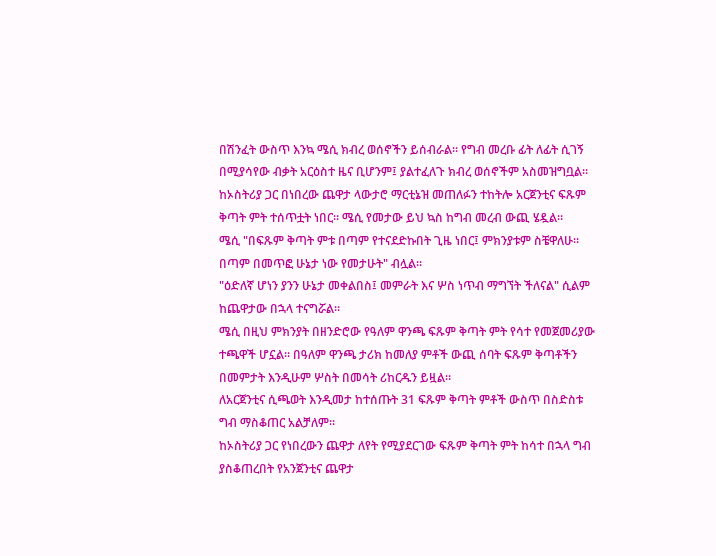በሽንፈት ውስጥ እንኳ ሜሲ ክብረ ወሰኖችን ይሰብራል። የግብ መረቡ ፊት ለፊት ሲገኝ በሚያሳየው ብቃት አርዕስተ ዜና ቢሆንም፤ ያልተፈለጉ ክብረ ወሰኖችም አስመዝግቧል።
ከኦስትሪያ ጋር በነበረው ጨዋታ ላውታሮ ማርቲኔዝ መጠለፉን ተከትሎ አርጀንቲና ፍጹም ቅጣት ምት ተሰጥቷት ነበር። ሜሲ የመታው ይህ ኳስ ከግብ መረብ ውጪ ሄዷል።
ሜሲ "በፍጹም ቅጣት ምቱ በጣም የተናደድኩበት ጊዜ ነበር፤ ምክንያቱም ስቼዋለሁ። በጣም በመጥፎ ሁኔታ ነው የመታሁት" ብሏል።
"ዕድለኛ ሆነን ያንን ሁኔታ መቀልበስ፤ መምራት እና ሦስ ነጥብ ማግኘት ችለናል" ሲልም ከጨዋታው በኋላ ተናግሯል።
ሜሲ በዚህ ምክንያት በዘንድሮው የዓለም ዋንጫ ፍጹም ቅጣት ምት የሳተ የመጀመሪያው ተጫዋች ሆኗል። በዓለም ዋንጫ ታሪክ ከመለያ ምቶች ውጪ ሰባት ፍጹም ቅጣቶችን በመምታት እንዲሁም ሦስት በመሳት ሪከርዱን ይዟል።
ለአርጀንቲና ሲጫወት እንዲመታ ከተሰጡት 31 ፍጹም ቅጣት ምቶች ውስጥ በስድስቱ ግብ ማስቆጠር አልቻለም።
ከኦስትሪያ ጋር የነበረውን ጨዋታ ለየት የሚያደርገው ፍጹም ቅጣት ምት ከሳተ በኋላ ግብ ያስቆጠረበት የአንጀንቲና ጨዋታ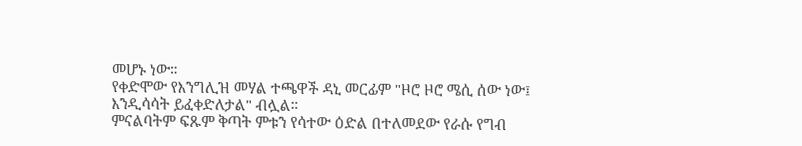መሆኑ ነው።
የቀድሞው የእንግሊዝ መሃል ተጫዋች ዳኒ መርፊም "ዞሮ ዞሮ ሜሲ ሰው ነው፤ እንዲሳሳት ይፈቀድለታል" ብሏል።
ምናልባትም ፍጹም ቅጣት ምቱን የሳተው ዕድል በተለመደው የራሱ የግብ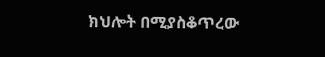ክህሎት በሚያስቆጥረው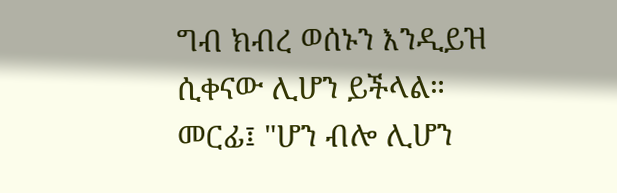ግብ ክብረ ወሰኑን እንዲይዝ ሲቀናው ሊሆን ይችላል።
መርፊ፤ "ሆን ብሎ ሊሆን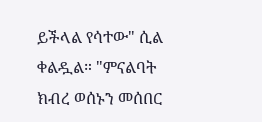ይችላል የሳተው" ሲል ቀልዷል። "ምናልባት ክብረ ወሰኑን መሰበር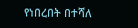የነበረበት በተሻለ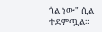ጎል ነው" ሲል ተደምጧል።